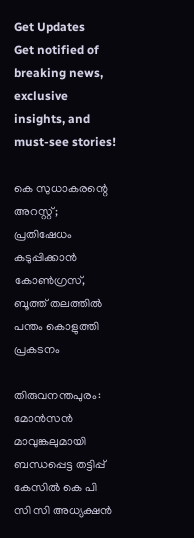Get Updates
Get notified of breaking news, exclusive insights, and must-see stories!

കെ സുധാകരന്റെ അറസ്റ്റ്; പ്രതിഷേധം കടുപ്പിക്കാന്‍ കോണ്‍ഗ്രസ്, ബൂത്ത് തലത്തില്‍ പന്തം കൊളുത്തി പ്രകടനം

തിരുവനന്തപുരം: മോന്‍സന്‍ മാവുങ്കലുമായി ബന്ധപ്പെട്ട തട്ടിപ്പ് കേസില്‍ കെ പി സി സി അധ്യക്ഷന്‍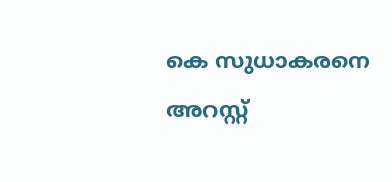കെ സുധാകരനെ അറസ്റ്റ്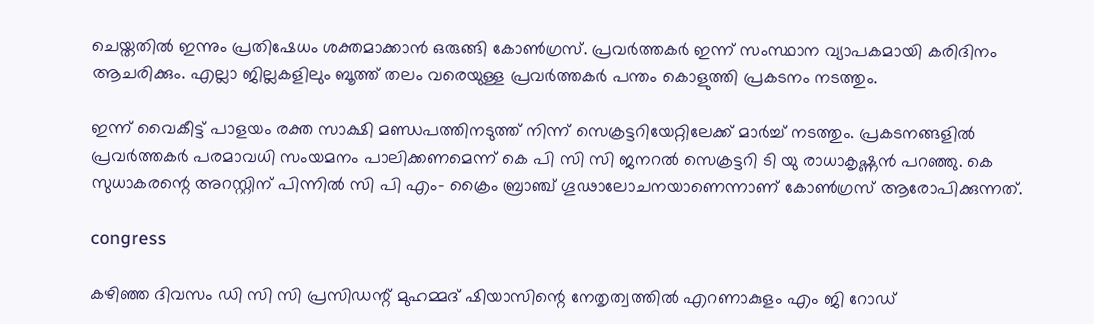ചെയ്തതില്‍ ഇന്നും പ്രതിഷേധം ശക്തമാക്കാന്‍ ഒരുങ്ങി കോണ്‍ഗ്രസ്. പ്രവര്‍ത്തകര്‍ ഇന്ന് സംസ്ഥാന വ്യാപകമായി കരിദിനം ആചരിക്കും. എല്ലാ ജില്ലകളിലും ബൂത്ത് തലം വരെയുള്ള പ്രവര്‍ത്തകര്‍ പന്തം കൊളുത്തി പ്രകടനം നടത്തും.

ഇന്ന് വൈകീട്ട് പാളയം രക്ത സാക്ഷി മണ്ഡപത്തിനടുത്ത് നിന്ന് സെക്രട്ടറിയേറ്റിലേക്ക് മാര്‍ച്ച് നടത്തും. പ്രകടനങ്ങളില്‍ പ്രവര്‍ത്തകര്‍ പരമാവധി സംയമനം പാലിക്കണമെന്ന് കെ പി സി സി ജനറല്‍ സെക്രട്ടറി ടി യു രാധാകൃഷ്ണന്‍ പറഞ്ഞു. കെ സുധാകരന്റെ അറസ്റ്റിന് പിന്നില്‍ സി പി എം- ക്രൈം ബ്രാഞ്ച് ഗൂഢാലോചനയാണെന്നാണ് കോണ്‍ഗ്രസ് ആരോപിക്കുന്നത്.

congress

കഴിഞ്ഞ ദിവസം ഡി സി സി പ്രസിഡന്റ് മുഹമ്മദ് ഷിയാസിന്റെ നേതൃത്വത്തില്‍ എറണാകുളം എം ജി റോഡ്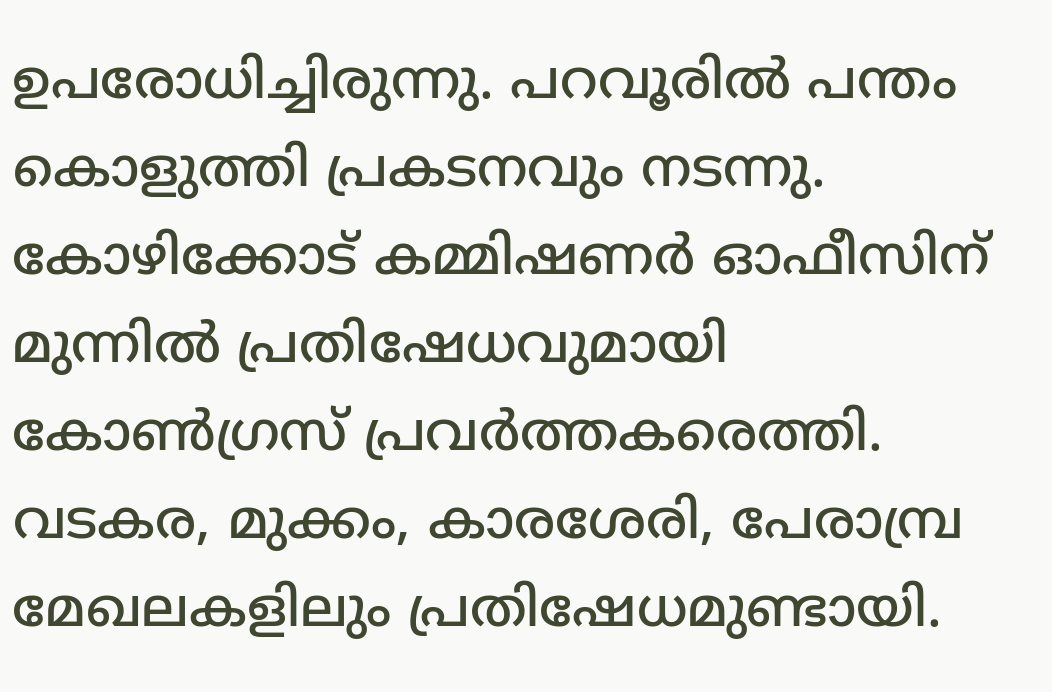ഉപരോധിച്ചിരുന്നു. പറവൂരില്‍ പന്തം കൊളുത്തി പ്രകടനവും നടന്നു. കോഴിക്കോട് കമ്മിഷണര്‍ ഓഫീസിന് മുന്നില്‍ പ്രതിഷേധവുമായി കോണ്‍ഗ്രസ് പ്രവര്‍ത്തകരെത്തി. വടകര, മുക്കം, കാരശേരി, പേരാമ്പ്ര മേഖലകളിലും പ്രതിഷേധമുണ്ടായി.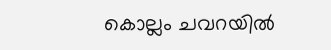കൊല്ലം ചവറയില്‍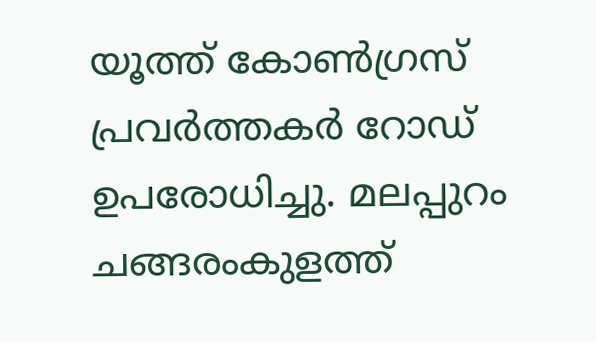യൂത്ത് കോണ്‍ഗ്രസ് പ്രവര്‍ത്തകര്‍ റോഡ് ഉപരോധിച്ചു. മലപ്പുറം ചങ്ങരംകുളത്ത്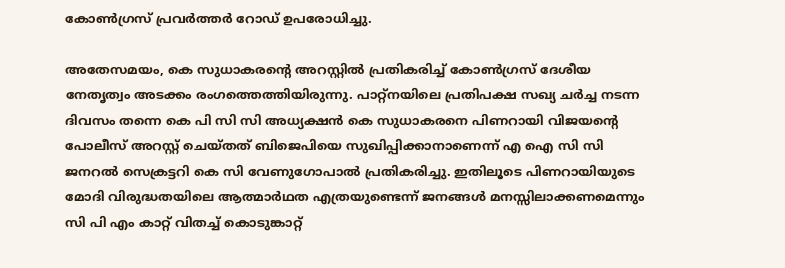കോണ്‍ഗ്രസ് പ്രവര്‍ത്തര്‍ റോഡ് ഉപരോധിച്ചു.

അതേസമയം, കെ സുധാകരന്റെ അറസ്റ്റില്‍ പ്രതികരിച്ച് കോണ്‍ഗ്രസ് ദേശീയ നേതൃത്വം അടക്കം രംഗത്തെത്തിയിരുന്നു. പാറ്റ്‌നയിലെ പ്രതിപക്ഷ സഖ്യ ചര്‍ച്ച നടന്ന ദിവസം തന്നെ കെ പി സി സി അധ്യക്ഷന്‍ കെ സുധാകരനെ പിണറായി വിജയന്റെ പോലീസ് അറസ്റ്റ് ചെയ്തത് ബിജെപിയെ സുഖിപ്പിക്കാനാണെന്ന് എ ഐ സി സി ജനറല്‍ സെക്രട്ടറി കെ സി വേണുഗോപാല്‍ പ്രതികരിച്ചു. ഇതിലൂടെ പിണറായിയുടെ മോദി വിരുദ്ധതയിലെ ആത്മാര്‍ഥത എത്രയുണ്ടെന്ന് ജനങ്ങള്‍ മനസ്സിലാക്കണമെന്നും സി പി എം കാറ്റ് വിതച്ച് കൊടുങ്കാറ്റ്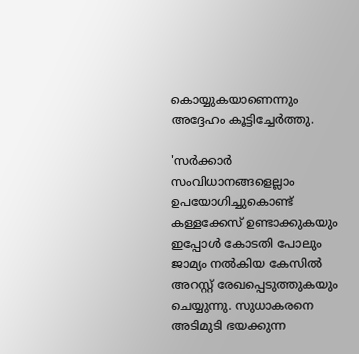കൊയ്യുകയാണെന്നും അദ്ദേഹം കൂട്ടിച്ചേര്‍ത്തു.

'സര്‍ക്കാര്‍ സംവിധാനങ്ങളെല്ലാം ഉപയോഗിച്ചുകൊണ്ട് കള്ളക്കേസ് ഉണ്ടാക്കുകയും ഇപ്പോള്‍ കോടതി പോലും ജാമ്യം നല്‍കിയ കേസില്‍ അറസ്റ്റ് രേഖപ്പെടുത്തുകയും ചെയ്യുന്നു. സുധാകരനെ അടിമുടി ഭയക്കുന്ന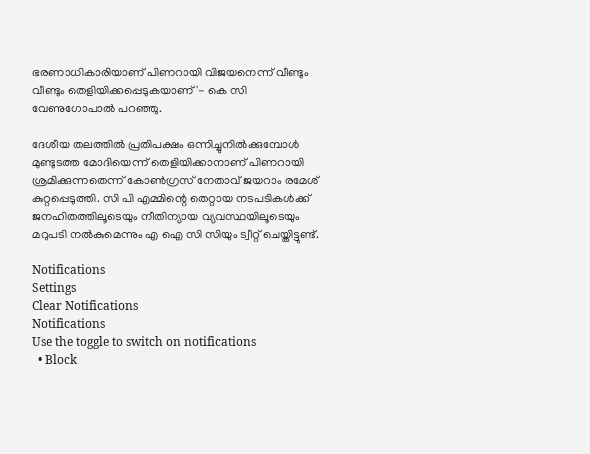ഭരണാധികാരിയാണ് പിണറായി വിജയനെന്ന് വീണ്ടും വീണ്ടും തെളിയിക്കപ്പെടുകയാണ്'- കെ സി വേണുഗോപാല്‍ പറഞ്ഞു.

ദേശീയ തലത്തില്‍ പ്രതിപക്ഷം ഒന്നിച്ചുനില്‍ക്കുമ്പോള്‍ മുണ്ടുടത്ത മോദിയെന്ന് തെളിയിക്കാനാണ് പിണറായി ശ്രമിക്കുന്നതെന്ന് കോണ്‍ഗ്രസ് നേതാവ് ജയറാം രമേശ് കുറ്റപ്പെടുത്തി. സി പി എമ്മിന്റെ തെറ്റായ നടപടികള്‍ക്ക് ജനഹിതത്തിലൂടെയും നീതിന്യായ വ്യവസ്ഥയിലൂടെയും മറുപടി നല്‍കുമെന്നും എ ഐ സി സിയും ട്വീറ്റ് ചെയ്തിട്ടുണ്ട്.

Notifications
Settings
Clear Notifications
Notifications
Use the toggle to switch on notifications
  • Block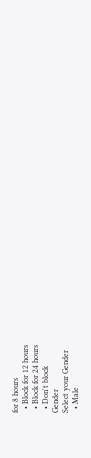for 8 hours
  • Block for 12 hours
  • Block for 24 hours
  • Don't block
Gender
Select your Gender
  • Male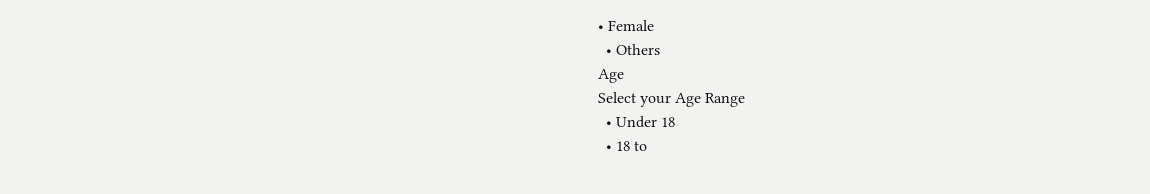• Female
  • Others
Age
Select your Age Range
  • Under 18
  • 18 to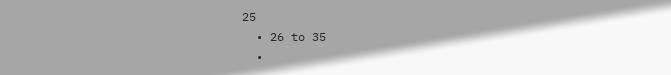25
  • 26 to 35
  •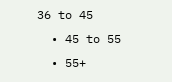36 to 45
  • 45 to 55
  • 55+